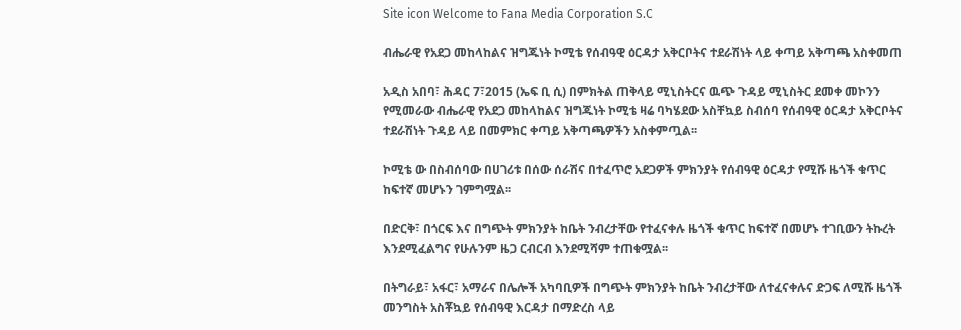Site icon Welcome to Fana Media Corporation S.C

ብሔራዊ የአደጋ መከላከልና ዝግጁነት ኮሚቴ የሰብዓዊ ዕርዳታ አቅርቦትና ተደራሽነት ላይ ቀጣይ አቅጣጫ አስቀመጠ

አዲስ አበባ፣ ሕዳር 7፣2015 (ኤፍ ቢ ሲ) በምክትል ጠቅላይ ሚኒስትርና ዉጭ ጉዳይ ሚኒስትር ደመቀ መኮንን የሚመራው ብሔራዊ የአደጋ መከላከልና ዝግጁነት ኮሚቴ ዛሬ ባካሄደው አስቸኳይ ስብሰባ የሰብዓዊ ዕርዳታ አቅርቦትና ተደራሽነት ጉዳይ ላይ በመምክር ቀጣይ አቅጣጫዎችን አስቀምጧል፡፡

ኮሚቴ ው በስብሰባው በሀገሪቱ በሰው ሰራሽና በተፈጥሮ አደጋዎች ምክንያት የሰብዓዊ ዕርዳታ የሚሹ ዜጎች ቁጥር ከፍተኛ መሆኑን ገምግሟል፡፡

በድርቅ፣ በጎርፍ እና በግጭት ምክንያት ከቤት ንብረታቸው የተፈናቀሉ ዜጎች ቁጥር ከፍተኛ በመሆኑ ተገቢውን ትኩረት እንደሚፈልግና የሁሉንም ዜጋ ርብርብ እንደሚሻም ተጠቁሟል፡፡

በትግራይ፣ አፋር፣ አማራና በሌሎች አካባቢዎች በግጭት ምክንያት ከቤት ንብረታቸው ለተፈናቀሉና ድጋፍ ለሚሹ ዜጎች መንግስት አስቾኳይ የሰብዓዊ እርዳታ በማድረስ ላይ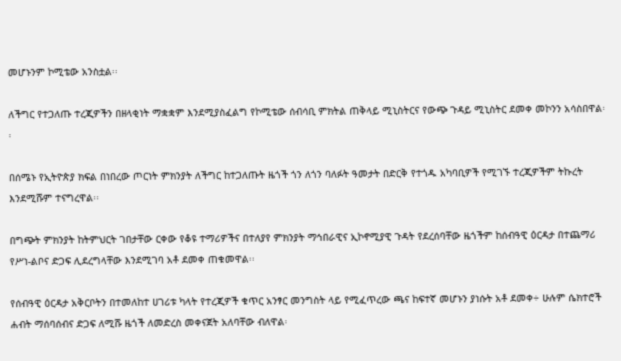መሆኑንም ኮሚቴው አንስቷል፡፡

ለችግር የተጋለጡ ተረጂዎችን በዘላቂነት ማቋቋም እንደሚያስፈልግ የኮሚቴው ሰብሳቢ ምክትል ጠቅላይ ሚኒስትርና የውጭ ጉዳይ ሚኒስትር ደመቀ መኮንን አሳስበዋል፡፡

በሰሜኑ የኢትዮጵያ ክፍል በነበረው ጦርነት ምክንያት ለችግር ከተጋለጡት ዜጎች ጎን ለጎን ባለፉት ዓመታት በድርቅ የተጎዱ አካባቢዎች የሚገኙ ተረጂዎችም ትኩረት እንደሚሹም ተናግረዋል፡፡

በግጭት ምክንያት ከትምህርት ገበታቸው ርቀው የቆዩ ተማሪዎችና በተለያየ ምክንያት ማኅበራዊና ኢኮኖሚያዊ ጉዳት የደረሰባቸው ዜጎችም ከሰብዓዊ ዕርዳታ በተጨማሪ የሥነ-ልቦና ድጋፍ ሊደረግላቸው እንደሚገባ አቶ ደመቀ ጠቁመዋል፡፡

የሰብዓዊ ዕርዳታ አቅርቦትን በተመለከተ ሀገሪቱ ካላት የተረጂዎች ቁጥር አንፃር መንግስት ላይ የሚፈጥረው ጫና ከፍተኛ መሆኑን ያነሱት አቶ ደመቀ÷ ሁሉም ሴክተሮች ሐብት ማሰባሰብና ድጋፍ ለሚሹ ዜጎች ለመድረስ መቀናጀት አለባቸው ብለዋል፡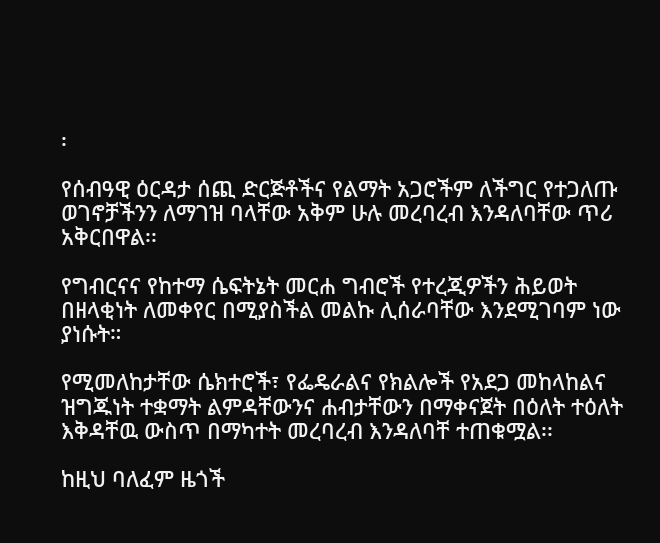፡

የሰብዓዊ ዕርዳታ ሰጪ ድርጅቶችና የልማት አጋሮችም ለችግር የተጋለጡ ወገኖቻችንን ለማገዝ ባላቸው አቅም ሁሉ መረባረብ እንዳለባቸው ጥሪ አቅርበዋል፡፡

የግብርናና የከተማ ሴፍትኔት መርሐ ግብሮች የተረጂዎችን ሕይወት በዘላቂነት ለመቀየር በሚያስችል መልኩ ሊሰራባቸው እንደሚገባም ነው ያነሱት።

የሚመለከታቸው ሴክተሮች፣ የፌዴራልና የክልሎች የአደጋ መከላከልና ዝግጁነት ተቋማት ልምዳቸውንና ሐብታቸውን በማቀናጀት በዕለት ተዕለት እቅዳቸዉ ውስጥ በማካተት መረባረብ እንዳለባቸ ተጠቁሟል፡፡

ከዚህ ባለፈም ዜጎች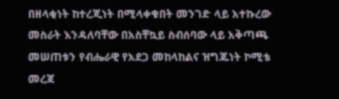በዘላቂነት ከተረጂነት በሚላቀቁበት መንገድ ላይ አተኩረው መስራት እንዳለባቸው በአስቸኳይ ስብሰባው ላይ አቅጣጫ መሠጠቱን የብሔራዊ የአደጋ መከላከልና ዝግጁነት ኮሚቴ መረጃ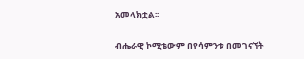አመላክቷል፡፡

ብሔራዊ ኮሚቴውም በየሳምንቱ በመገናኘት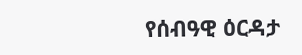የሰብዓዊ ዕርዳታ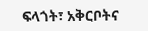ፍላጎት፣ አቅርቦትና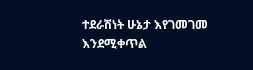ተደራሽነት ሁኔታ እየገመገመ እንደሚቀጥል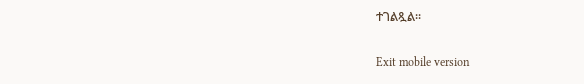ተገልጿል፡፡

Exit mobile version